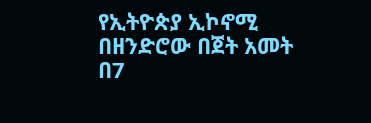የኢትዮጵያ ኢኮኖሚ በዘንድሮው በጀት አመት በ7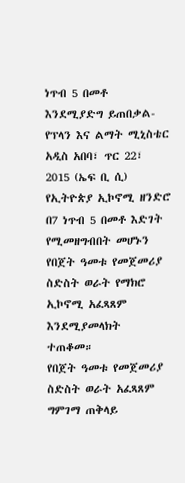ነጥብ 5 በመቶ እንደሚያድግ ይጠበቃል- የፕላን እና ልማት ሚኒስቴር
አዲስ አበባ፣ ጥር 22፣ 2015 (ኤፍ ቢ ሲ) የኢትዮጵያ ኢኮኖሚ ዘንድሮ በ7 ነጥብ 5 በመቶ እድገት የሚመዘግብበት መሆኑን የበጀት ዓመቱ የመጀመሪያ ስድስት ወራት የማክሮ ኢኮኖሚ አፈጻጸም እንደሚያመላክት ተጠቆመ።
የበጀት ዓመቱ የመጀመሪያ ስድስት ወራት አፈጻጸም ግምገማ ጠቅላይ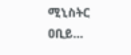ሚኒስትር ዐቢይ…